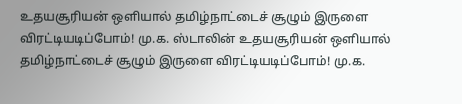உதயசூரியன் ஒளியால் தமிழ்நாட்டைச் சூழும் இருளை விரட்டியடிப்போம்! மு.க. ஸ்டாலின் உதயசூரியன் ஒளியால் தமிழ்நாட்டைச் சூழும் இருளை விரட்டியடிப்போம்! மு.க.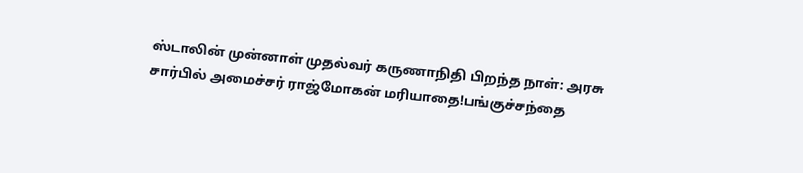ஸ்டாலின் முன்னாள் முதல்வர் கருணாநிதி பிறந்த நாள்: அரசு சார்பில் அமைச்சர் ராஜ்மோகன் மரியாதை!பங்குச்சந்தை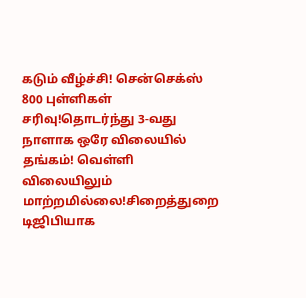கடும் வீழ்ச்சி! சென்செக்ஸ் 800 புள்ளிகள் சரிவு!தொடர்ந்து 3-வது நாளாக ஒரே விலையில் தங்கம்! வெள்ளி விலையிலும் மாற்றமில்லை!சிறைத்துறை டிஜிபியாக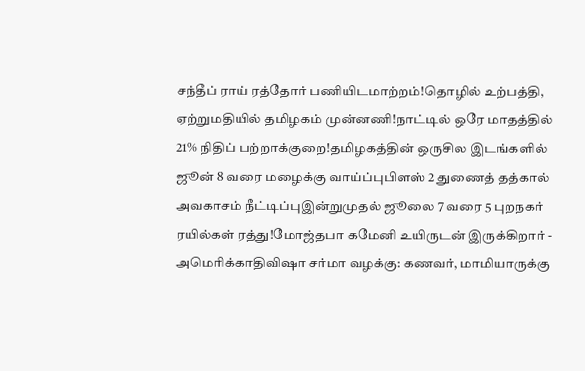சந்தீப் ராய் ரத்தோர் பணியிடமாற்றம்!தொழில் உற்பத்தி, ஏற்றுமதியில் தமிழகம் முன்னணி!நாட்டில் ஒரே மாதத்தில் 21% நிதிப் பற்றாக்குறை!தமிழகத்தின் ஒருசில இடங்களில் ஜூன் 8 வரை மழைக்கு வாய்ப்புபிளஸ் 2 துணைத் தத்கால் அவகாசம் நீட்டிப்புஇன்றுமுதல் ஜூலை 7 வரை 5 புறநகர் ரயில்கள் ரத்து!மோஜ்தபா கமேனி உயிருடன் இருக்கிறார் - அமெரிக்காதிவிஷா சர்மா வழக்கு: கணவர், மாமியாருக்கு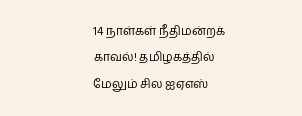14 நாள்கள் நீதிமன்றக் காவல்! தமிழகத்தில் மேலும் சில ஐஏஎஸ்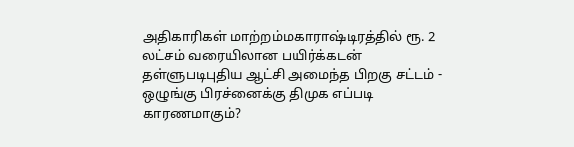அதிகாரிகள் மாற்றம்மகாராஷ்டிரத்தில் ரூ. 2 லட்சம் வரையிலான பயிர்க்கடன் தள்ளுபடிபுதிய ஆட்சி அமைந்த பிறகு சட்டம் - ஒழுங்கு பிரச்னைக்கு திமுக எப்படி காரணமாகும்?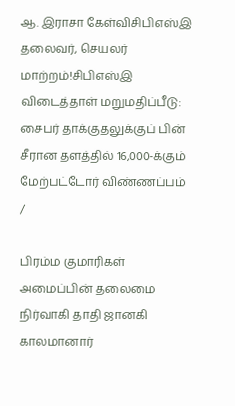ஆ. இராசா கேள்விசிபிஎஸ்இ தலைவர், செயலர் மாற்றம்!சிபிஎஸ்இ விடைத்தாள் மறுமதிப்பீடு: சைபர் தாக்குதலுக்குப் பின் சீரான தளத்தில் 16,000-க்கும் மேற்பட்டோர் விண்ணப்பம்
/

பிரம்ம குமாரிகள் அமைப்பின் தலைமை நிர்வாகி தாதி ஜானகி காலமானார்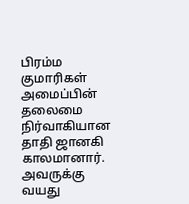பிரம்ம குமாரிகள் அமைப்பின் தலைமை நிர்வாகியான தாதி ஜானகி காலமானார். அவருக்கு வயது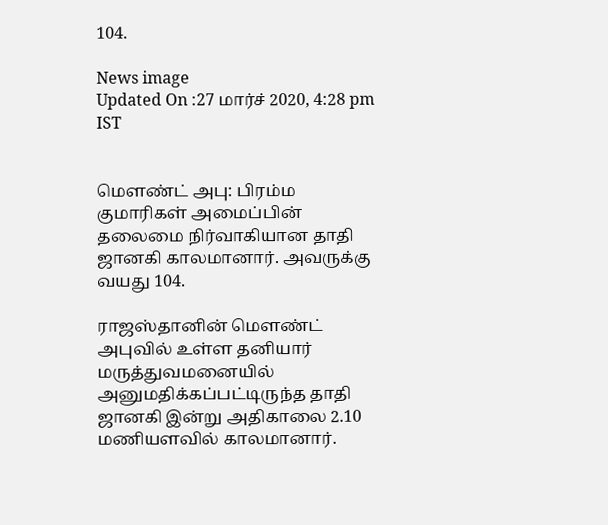104.

News image
Updated On :27 மார்ச் 2020, 4:28 pm IST


மௌண்ட் அபு: பிரம்ம குமாரிகள் அமைப்பின் தலைமை நிர்வாகியான தாதி ஜானகி காலமானார். அவருக்கு வயது 104.

ராஜஸ்தானின் மௌண்ட் அபுவில் உள்ள தனியார் மருத்துவமனையில் அனுமதிக்கப்பட்டிருந்த தாதி ஜானகி இன்று அதிகாலை 2.10 மணியளவில் காலமானார்.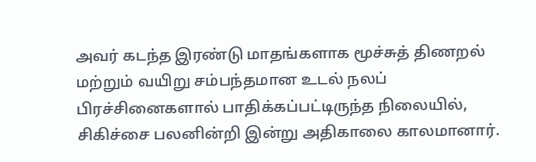அவர் கடந்த இரண்டு மாதங்களாக மூச்சுத் திணறல் மற்றும் வயிறு சம்பந்தமான உடல் நலப் பிரச்சினைகளால் பாதிக்கப்பட்டிருந்த நிலையில், சிகிச்சை பலனின்றி இன்று அதிகாலை காலமானார்.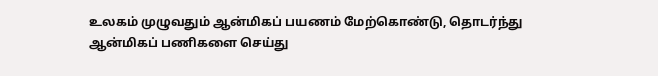உலகம் முழுவதும் ஆன்மிகப் பயணம் மேற்கொண்டு, தொடர்ந்து ஆன்மிகப் பணிகளை செய்து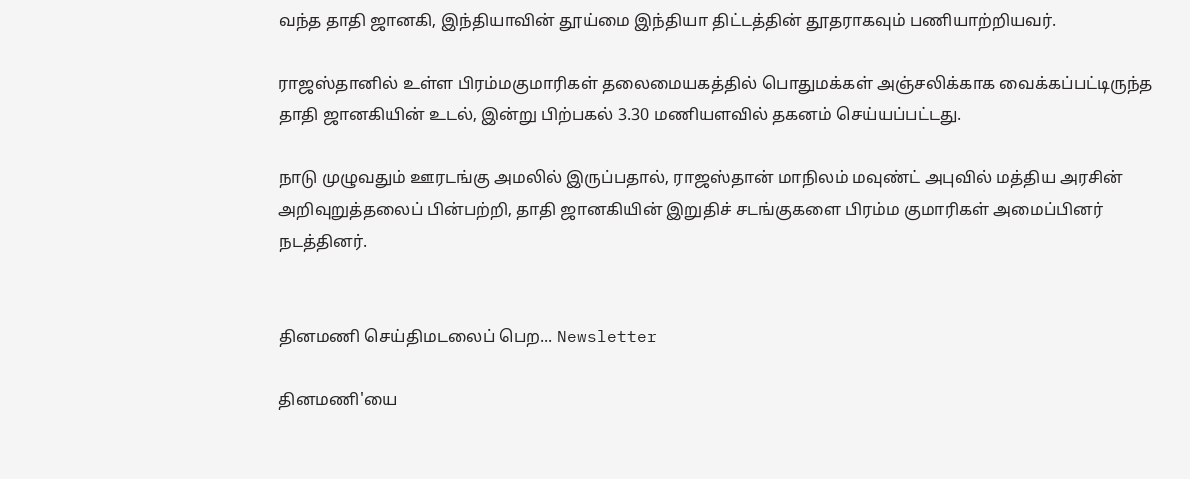வந்த தாதி ஜானகி, இந்தியாவின் தூய்மை இந்தியா திட்டத்தின் தூதராகவும் பணியாற்றியவர்.

ராஜஸ்தானில் உள்ள பிரம்மகுமாரிகள் தலைமையகத்தில் பொதுமக்கள் அஞ்சலிக்காக வைக்கப்பட்டிருந்த தாதி ஜானகியின் உடல், இன்று பிற்பகல் 3.30 மணியளவில் தகனம் செய்யப்பட்டது.

நாடு முழுவதும் ஊரடங்கு அமலில் இருப்பதால், ராஜஸ்தான் மாநிலம் மவுண்ட் அபுவில் மத்திய அரசின் அறிவுறுத்தலைப் பின்பற்றி, தாதி ஜானகியின் இறுதிச் சடங்குகளை பிரம்ம குமாரிகள் அமைப்பினர் நடத்தினர்.


தினமணி செய்திமடலைப் பெற... Newsletter

தினமணி'யை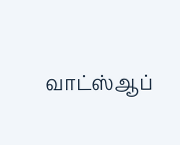வாட்ஸ்ஆப்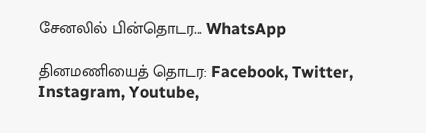சேனலில் பின்தொடர... WhatsApp

தினமணியைத் தொடர: Facebook, Twitter, Instagram, Youtube,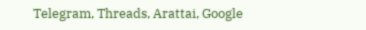Telegram, Threads, Arattai, Google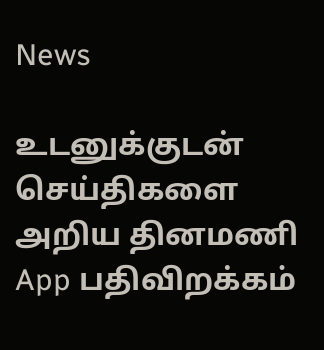News

உடனுக்குடன் செய்திகளை அறிய தினமணி App பதிவிறக்கம்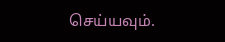செய்யவும்.